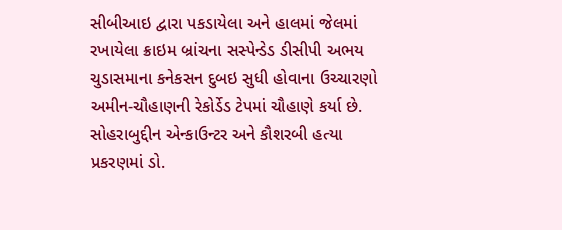સીબીઆઇ દ્વારા પકડાયેલા અને હાલમાં જેલમાં રખાયેલા ક્રાઇમ બ્રાંચના સસ્પેન્ડેડ ડીસીપી અભય ચુડાસમાના કનેકસન દુબઇ સુધી હોવાના ઉચ્ચારણો અમીન-ચૌહાણની રેકોર્ડેડ ટેપમાં ચૌહાણે કર્યા છે.
સોહરાબુદ્દીન એન્કાઉન્ટર અને કૌશરબી હત્યા પ્રકરણમાં ડો.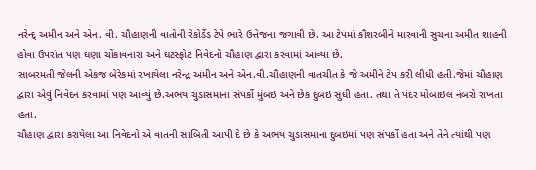નરેન્દ્ અમીન અને એન. વી. ચૌહાણની વાતોની રેકોર્ડેડ ટેપે ભારે ઉત્તેજના જગાવી છે. આ ટેપમાં કૌશરબીને મારવાની સુચના અમીત શાહની હોવા ઉપરાંત પણ ઘણા ચોંકાવનારા અને ઘટસ્ફોટ નિવેદનો ચૌહાણ દ્વારા કરવામાં આવ્યા છે.
સાબરમતી જેલની એકજ બેરેકમાં રખાયેલા નરેન્દ્ર અમીન અને એન.વી.ચૌહાણની વાતચીત કે જે અમીને ટેપ કરી લીધી હતી.જેમાં ચૌહાણ દ્વારા એવું નિવેદન કરવામાં પણ આવ્યું છે.અભય ચુડાસમાના સંપર્કો મુંબઇ અને છેક દુબઇ સુધી હતા. તથા તે પંદર મોબાઇલ નંબરો રાખતા હતા.
ચૌહાણ દ્વારા કરાયેલા આ નિવેદનો એ વાતની સાબિતી આપી દે છે કે અભય ચુડાસમાના દુબઇમાં પણ સંપર્કો હતા અને તેને ત્યાંથી પણ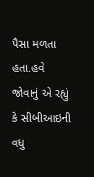પૈસા મળતા હતા.હવે જોવાનું એ રહ્યું કે સીબીઆઇની વધુ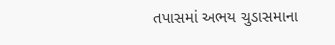તપાસમાં અભય ચુડાસમાના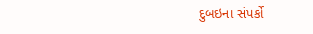દુબઇના સંપર્કો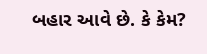બહાર આવે છે. કે કેમ?